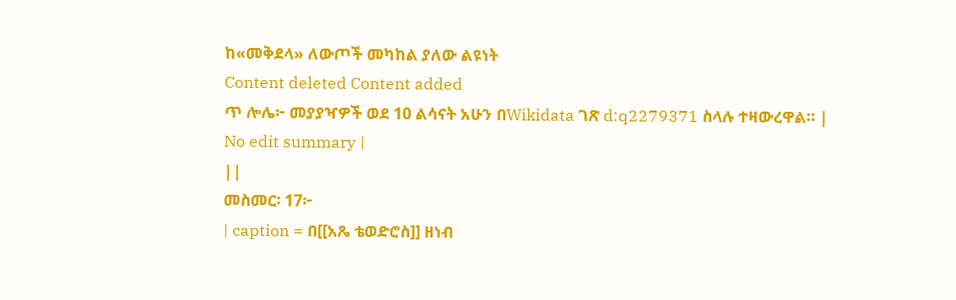ከ«መቅደላ» ለውጦች መካከል ያለው ልዩነት
Content deleted Content added
ጥ ሎሌ፦ መያያዣዎች ወደ 10 ልሳናት አሁን በWikidata ገጽ d:q2279371 ስላሉ ተዛውረዋል። |
No edit summary |
||
መስመር፡ 17፦
| caption = በ[[አጼ ቴወድሮስ]] ዘነብ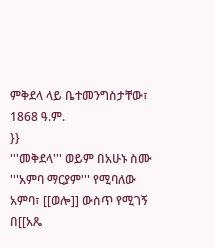ምቅደላ ላይ ቤተመንግስታቸው፣ 1868 ዓ.ም.
}}
'''መቅደላ''' ወይም በአሁኑ ስሙ '''አምባ ማርያም''' የሚባለው አምባ፣ [[ወሎ]] ውስጥ የሚገኝ በ[[አጼ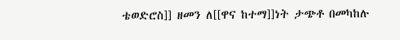ቴወድሮስ]] ዘመን ለ[[ዋና ከተማ]]ነት ታጭቶ በመካከሉ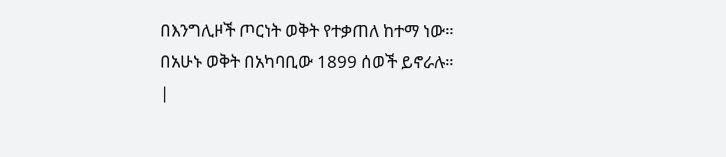በእንግሊዞች ጦርነት ወቅት የተቃጠለ ከተማ ነው። በአሁኑ ወቅት በአካባቢው 1899 ሰወች ይኖራሉ።
|